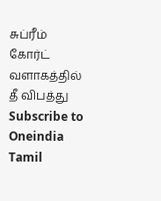சுப்ரீம் கோர்ட் வளாகத்தில் தீ விபத்து
Subscribe to Oneindia Tamil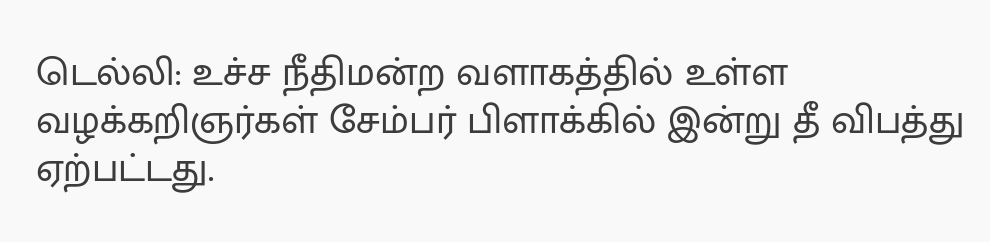டெல்லி: உச்ச நீதிமன்ற வளாகத்தில் உள்ள வழக்கறிஞர்கள் சேம்பர் பிளாக்கில் இன்று தீ விபத்து ஏற்பட்டது.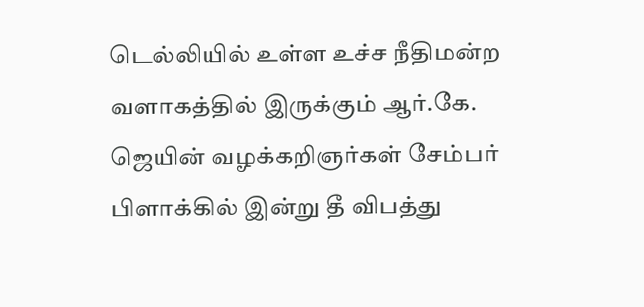டெல்லியில் உள்ள உச்ச நீதிமன்ற வளாகத்தில் இருக்கும் ஆர்.கே. ஜெயின் வழக்கறிஞர்கள் சேம்பர் பிளாக்கில் இன்று தீ விபத்து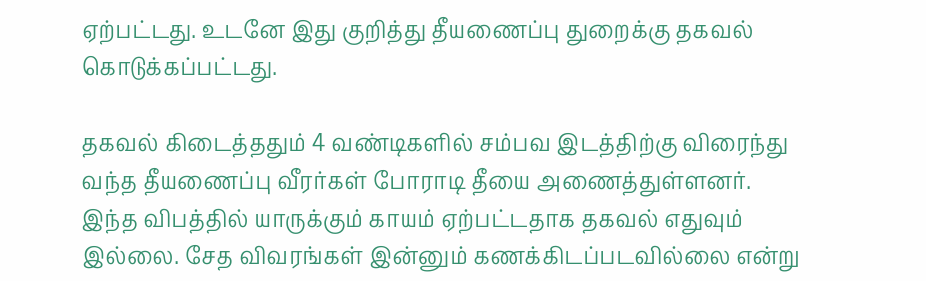ஏற்பட்டது. உடனே இது குறித்து தீயணைப்பு துறைக்கு தகவல் கொடுக்கப்பட்டது.

தகவல் கிடைத்ததும் 4 வண்டிகளில் சம்பவ இடத்திற்கு விரைந்து வந்த தீயணைப்பு வீரர்கள் போராடி தீயை அணைத்துள்ளனர்.
இந்த விபத்தில் யாருக்கும் காயம் ஏற்பட்டதாக தகவல் எதுவும் இல்லை. சேத விவரங்கள் இன்னும் கணக்கிடப்படவில்லை என்று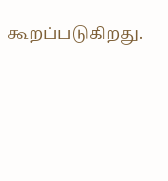கூறப்படுகிறது.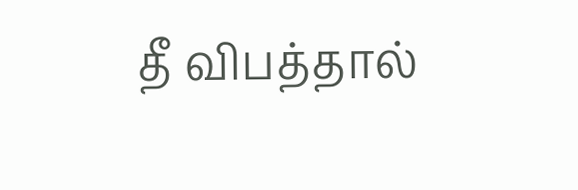தீ விபத்தால்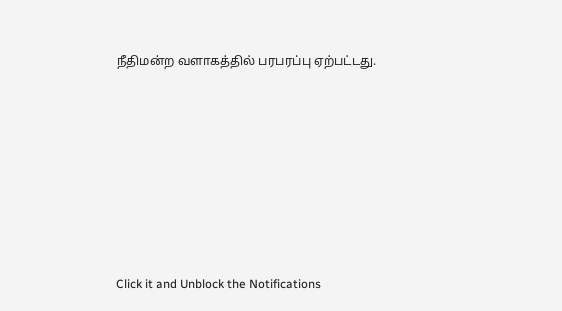நீதிமன்ற வளாகத்தில் பரபரப்பு ஏற்பட்டது.












Click it and Unblock the Notifications